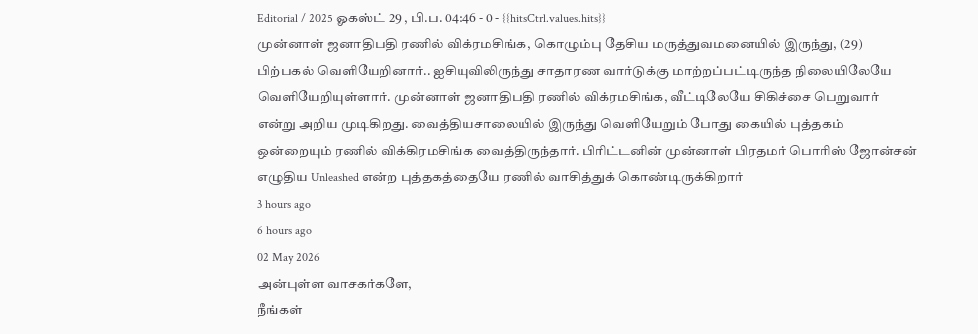Editorial / 2025 ஓகஸ்ட் 29 , பி.ப. 04:46 - 0 - {{hitsCtrl.values.hits}}
முன்னாள் ஜனாதிபதி ரணில் விக்ரமசிங்க, கொழும்பு தேசிய மருத்துவமனையில் இருந்து, (29) பிற்பகல் வெளியேறினார்.. ஐசியுவிலிருந்து சாதாரண வார்டுக்கு மாற்றப்பட்டிருந்த நிலையிலேயே வெளியேறியுள்ளார். முன்னாள் ஜனாதிபதி ரணில் விக்ரமசிங்க, வீட்டிலேயே சிகிச்சை பெறுவார் என்று அறிய முடிகிறது. வைத்தியசாலையில் இருந்து வெளியேறும் போது கையில் புத்தகம் ஒன்றையும் ரணில் விக்கிரமசிங்க வைத்திருந்தார். பிரிட்டனின் முன்னாள் பிரதமர் பொரிஸ் ஜோன்சன் எழுதிய Unleashed என்ற புத்தகத்தையே ரணில் வாசித்துக் கொண்டிருக்கிறார்
3 hours ago
6 hours ago
02 May 2026
அன்புள்ள வாசகர்களே,
நீங்கள்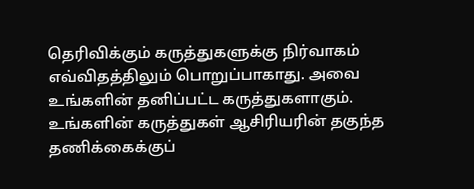தெரிவிக்கும் கருத்துகளுக்கு நிர்வாகம் எவ்விதத்திலும் பொறுப்பாகாது. அவை உங்களின் தனிப்பட்ட கருத்துகளாகும். உங்களின் கருத்துகள் ஆசிரியரின் தகுந்த தணிக்கைக்குப்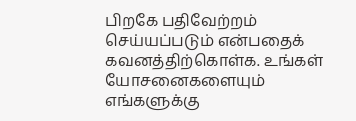பிறகே பதிவேற்றம் செய்யப்படும் என்பதைக் கவனத்திற்கொள்க. உங்கள் யோசனைகளையும் எங்களுக்கு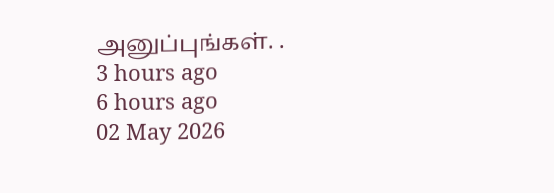அனுப்புங்கள். .
3 hours ago
6 hours ago
02 May 2026